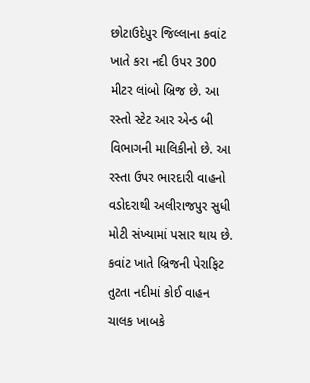છોટાઉદેપુર જિલ્લાના કવાંટ ખાતે કરા નદી ઉપર 300 મીટર લાંબો બ્રિજ છે. આ રસ્તો સ્ટેટ આર એન્ડ બી વિભાગની માલિકીનો છે. આ રસ્તા ઉપર ભારદારી વાહનો વડોદરાથી અલીરાજપુર સુધી મોટી સંખ્યામાં પસાર થાય છે.
કવાંટ ખાતે બ્રિજની પેરાફિટ તુટતા નદીમાં કોઈ વાહન ચાલક ખાબકે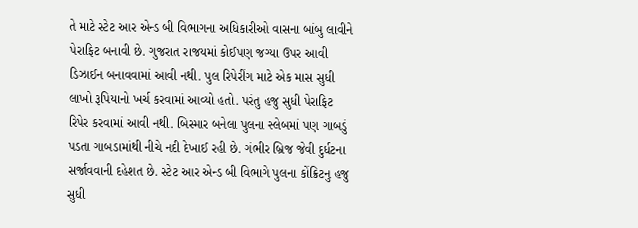તે માટે સ્ટેટ આર એન્ડ બી વિભાગના અધિકારીઓ વાસના બાંબુ લાવીને પેરાફિટ બનાવી છે. ગુજરાત રાજયમાં કોઈપણ જગ્યા ઉપર આવી ડિઝાઈન બનાવવામાં આવી નથી. પુલ રિપેરીંગ માટે એક માસ સુધી લાખો રૂપિયાનો ખર્ચ કરવામાં આવ્યો હતો. પરંતુ હજુ સુધી પેરાફિટ રિપેર કરવામાં આવી નથી. બિસ્માર બનેલા પુલના સ્લેબમાં પણ ગાબડું પડતા ગાબડામાંથી નીચે નદી દેખાઈ રહી છે. ગંભીર બ્રિજ જેવી દુર્ધટના સર્જાવવાની દહેશત છે. સ્ટેટ આર એન્ડ બી વિભાગે પુલના કોંક્રિટનુ હજુ સુધી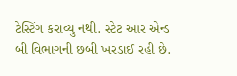ટેસ્ટિંગ કરાવ્યુ નથી. સ્ટેટ આર એન્ડ બી વિભાગની છબી ખરડાઈ રહી છે.